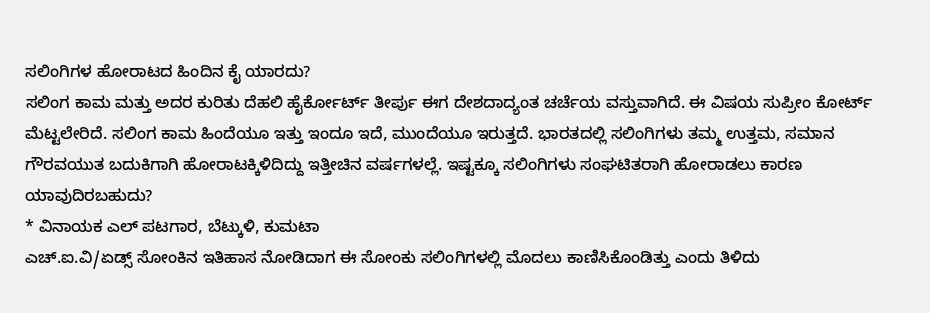ಸಲಿಂಗಿಗಳ ಹೋರಾಟದ ಹಿಂದಿನ ಕೈ ಯಾರದು?
ಸಲಿಂಗ ಕಾಮ ಮತ್ತು ಅದರ ಕುರಿತು ದೆಹಲಿ ಹೈರ್ಕೋರ್ಟ್ ತೀರ್ಪು ಈಗ ದೇಶದಾದ್ಯಂತ ಚರ್ಚೆಯ ವಸ್ತುವಾಗಿದೆ. ಈ ವಿಷಯ ಸುಪ್ರೀಂ ಕೋರ್ಟ್ ಮೆಟ್ಟಲೇರಿದೆ. ಸಲಿಂಗ ಕಾಮ ಹಿಂದೆಯೂ ಇತ್ತು ಇಂದೂ ಇದೆ, ಮುಂದೆಯೂ ಇರುತ್ತದೆ. ಭಾರತದಲ್ಲಿ ಸಲಿಂಗಿಗಳು ತಮ್ಮ ಉತ್ತಮ, ಸಮಾನ ಗೌರವಯುತ ಬದುಕಿಗಾಗಿ ಹೋರಾಟಕ್ಕಿಳಿದಿದ್ದು ಇತ್ತೀಚಿನ ವರ್ಷಗಳಲ್ಲೆ. ಇಷ್ಟಕ್ಕೂ ಸಲಿಂಗಿಗಳು ಸಂಘಟಿತರಾಗಿ ಹೋರಾಡಲು ಕಾರಣ ಯಾವುದಿರಬಹುದು?
* ವಿನಾಯಕ ಎಲ್ ಪಟಗಾರ, ಬೆಟ್ಕುಳಿ, ಕುಮಟಾ
ಎಚ್.ಐ.ವಿ/ಏಡ್ಸ್ ಸೋಂಕಿನ ಇತಿಹಾಸ ನೋಡಿದಾಗ ಈ ಸೋಂಕು ಸಲಿಂಗಿಗಳಲ್ಲಿ ಮೊದಲು ಕಾಣಿಸಿಕೊಂಡಿತ್ತು ಎಂದು ತಿಳಿದು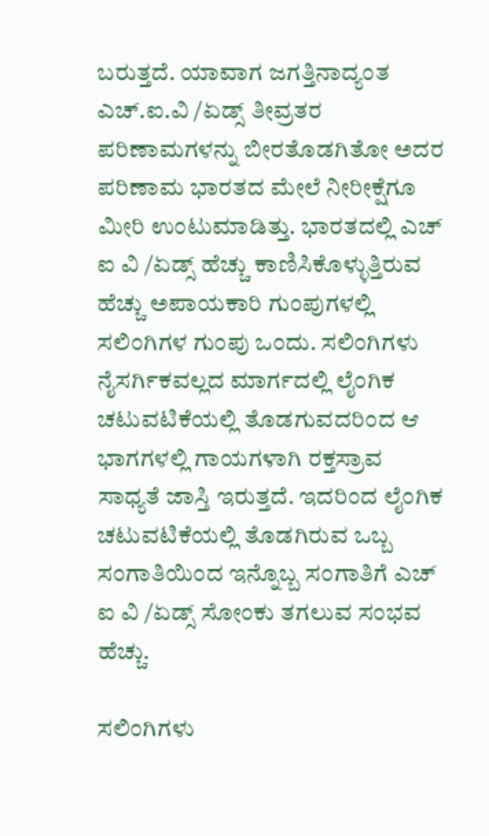ಬರುತ್ತದೆ. ಯಾವಾಗ ಜಗತ್ತಿನಾದ್ಯಂತ ಎಚ್.ಐ.ವಿ /ಏಡ್ಸ್ ತೀವ್ರತರ ಪರಿಣಾಮಗಳನ್ನು ಬೀರತೊಡಗಿತೋ ಅದರ ಪರಿಣಾಮ ಭಾರತದ ಮೇಲೆ ನೀರೀಕ್ಷೆಗೂ ಮೀರಿ ಉಂಟುಮಾಡಿತ್ತು. ಭಾರತದಲ್ಲಿ ಎಚ್ ಐ ವಿ /ಏಡ್ಸ್ ಹೆಚ್ಚು ಕಾಣಿಸಿಕೊಳ್ಳುತ್ತಿರುವ ಹೆಚ್ಚು ಅಪಾಯಕಾರಿ ಗುಂಪುಗಳಲ್ಲಿ ಸಲಿಂಗಿಗಳ ಗುಂಪು ಒಂದು. ಸಲಿಂಗಿಗಳು ನೈಸರ್ಗಿಕವಲ್ಲದ ಮಾರ್ಗದಲ್ಲಿ ಲೈಂಗಿಕ ಚಟುವಟಿಕೆಯಲ್ಲಿ ತೊಡಗುವದರಿಂದ ಆ ಭಾಗಗಳಲ್ಲಿ ಗಾಯಗಳಾಗಿ ರಕ್ತಸ್ರಾವ ಸಾಧ್ಯತೆ ಜಾಸ್ತಿ ಇರುತ್ತದೆ. ಇದರಿಂದ ಲೈಂಗಿಕ ಚಟುವಟಿಕೆಯಲ್ಲಿ ತೊಡಗಿರುವ ಒಬ್ಬ ಸಂಗಾತಿಯಿಂದ ಇನ್ನೊಬ್ಬ ಸಂಗಾತಿಗೆ ಎಚ್ ಐ ವಿ /ಏಡ್ಸ್ ಸೋಂಕು ತಗಲುವ ಸಂಭವ ಹೆಚ್ಚು.

ಸಲಿಂಗಿಗಳು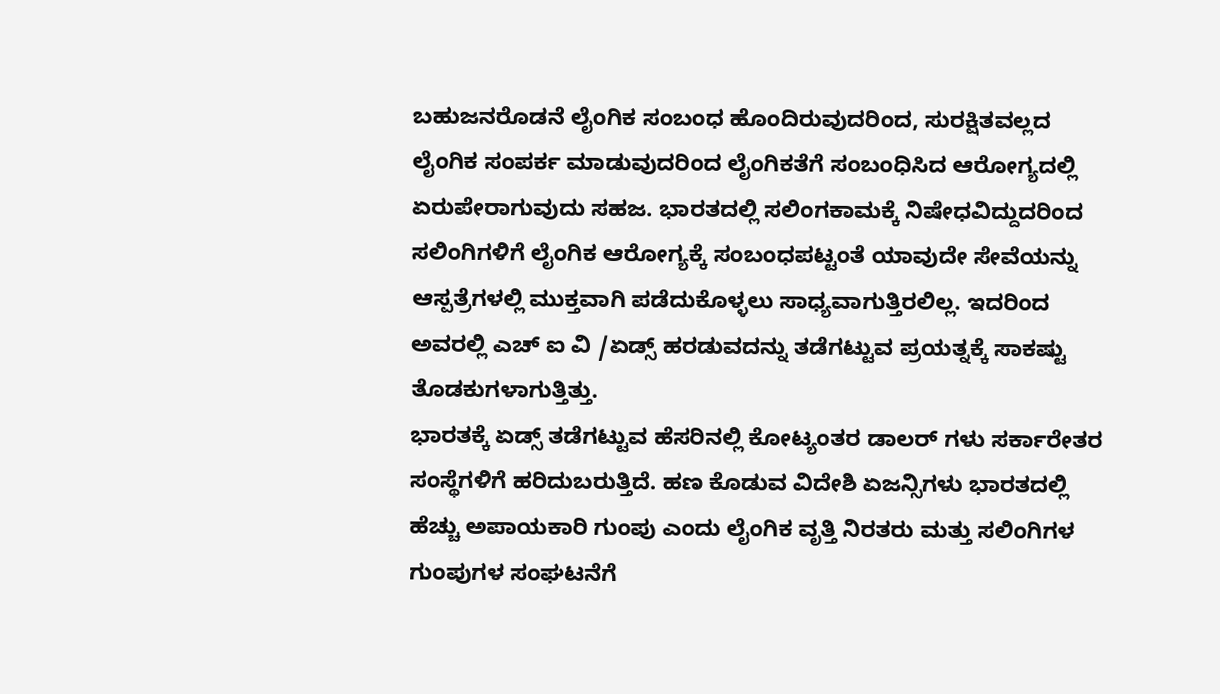ಬಹುಜನರೊಡನೆ ಲೈಂಗಿಕ ಸಂಬಂಧ ಹೊಂದಿರುವುದರಿಂದ, ಸುರಕ್ಷಿತವಲ್ಲದ ಲೈಂಗಿಕ ಸಂಪರ್ಕ ಮಾಡುವುದರಿಂದ ಲೈಂಗಿಕತೆಗೆ ಸಂಬಂಧಿಸಿದ ಆರೋಗ್ಯದಲ್ಲಿ ಏರುಪೇರಾಗುವುದು ಸಹಜ. ಭಾರತದಲ್ಲಿ ಸಲಿಂಗಕಾಮಕ್ಕೆ ನಿಷೇಧವಿದ್ದುದರಿಂದ ಸಲಿಂಗಿಗಳಿಗೆ ಲೈಂಗಿಕ ಆರೋಗ್ಯಕ್ಕೆ ಸಂಬಂಧಪಟ್ಟಂತೆ ಯಾವುದೇ ಸೇವೆಯನ್ನು ಆಸ್ಪತ್ರೆಗಳಲ್ಲಿ ಮುಕ್ತವಾಗಿ ಪಡೆದುಕೊಳ್ಳಲು ಸಾಧ್ಯವಾಗುತ್ತಿರಲಿಲ್ಲ. ಇದರಿಂದ ಅವರಲ್ಲಿ ಎಚ್ ಐ ವಿ /ಏಡ್ಸ್ ಹರಡುವದನ್ನು ತಡೆಗಟ್ಟುವ ಪ್ರಯತ್ನಕ್ಕೆ ಸಾಕಷ್ಟು ತೊಡಕುಗಳಾಗುತ್ತಿತ್ತು.
ಭಾರತಕ್ಕೆ ಏಡ್ಸ್ ತಡೆಗಟ್ಟುವ ಹೆಸರಿನಲ್ಲಿ ಕೋಟ್ಯಂತರ ಡಾಲರ್ ಗಳು ಸರ್ಕಾರೇತರ ಸಂಸ್ಥೆಗಳಿಗೆ ಹರಿದುಬರುತ್ತಿದೆ. ಹಣ ಕೊಡುವ ವಿದೇಶಿ ಏಜನ್ಸಿಗಳು ಭಾರತದಲ್ಲಿ ಹೆಚ್ಚು ಅಪಾಯಕಾರಿ ಗುಂಪು ಎಂದು ಲೈಂಗಿಕ ವೃತ್ತಿ ನಿರತರು ಮತ್ತು ಸಲಿಂಗಿಗಳ ಗುಂಪುಗಳ ಸಂಘಟನೆಗೆ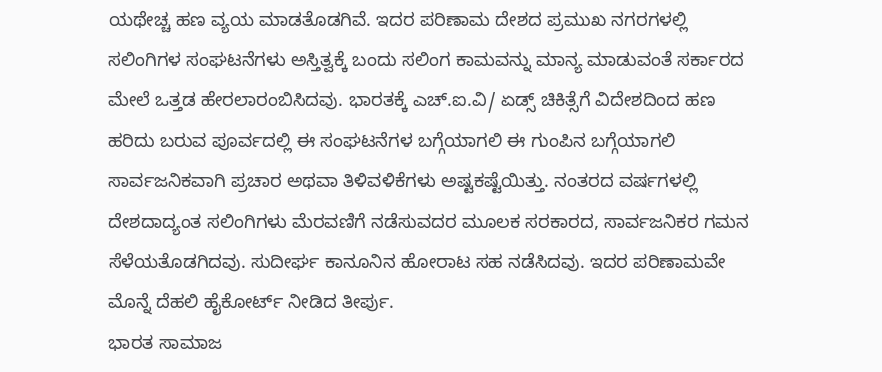ಯಥೇಚ್ಚ ಹಣ ವ್ಯಯ ಮಾಡತೊಡಗಿವೆ. ಇದರ ಪರಿಣಾಮ ದೇಶದ ಪ್ರಮುಖ ನಗರಗಳಲ್ಲಿ ಸಲಿಂಗಿಗಳ ಸಂಘಟನೆಗಳು ಅಸ್ತಿತ್ವಕ್ಕೆ ಬಂದು ಸಲಿಂಗ ಕಾಮವನ್ನು ಮಾನ್ಯ ಮಾಡುವಂತೆ ಸರ್ಕಾರದ ಮೇಲೆ ಒತ್ತಡ ಹೇರಲಾರಂಬಿಸಿದವು. ಭಾರತಕ್ಕೆ ಎಚ್.ಐ.ವಿ/ ಏಡ್ಸ್ ಚಿಕಿತ್ಸೆಗೆ ವಿದೇಶದಿಂದ ಹಣ ಹರಿದು ಬರುವ ಪೂರ್ವದಲ್ಲಿ ಈ ಸಂಘಟನೆಗಳ ಬಗ್ಗೆಯಾಗಲಿ ಈ ಗುಂಪಿನ ಬಗ್ಗೆಯಾಗಲಿ ಸಾರ್ವಜನಿಕವಾಗಿ ಪ್ರಚಾರ ಅಥವಾ ತಿಳಿವಳಿಕೆಗಳು ಅಷ್ಟಕಷ್ಟೆಯಿತ್ತು. ನಂತರದ ವರ್ಷಗಳಲ್ಲಿ ದೇಶದಾದ್ಯಂತ ಸಲಿಂಗಿಗಳು ಮೆರವಣಿಗೆ ನಡೆಸುವದರ ಮೂಲಕ ಸರಕಾರದ, ಸಾರ್ವಜನಿಕರ ಗಮನ ಸೆಳೆಯತೊಡಗಿದವು. ಸುದೀರ್ಘ ಕಾನೂನಿನ ಹೋರಾಟ ಸಹ ನಡೆಸಿದವು. ಇದರ ಪರಿಣಾಮವೇ ಮೊನ್ನೆ ದೆಹಲಿ ಹೈಕೋರ್ಟ್ ನೀಡಿದ ತೀರ್ಪು.
ಭಾರತ ಸಾಮಾಜ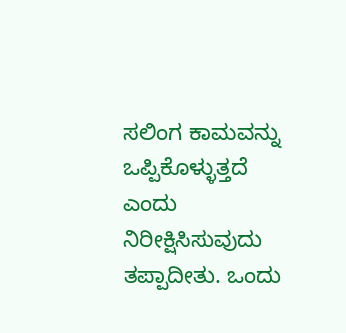ಸಲಿಂಗ ಕಾಮವನ್ನು ಒಪ್ಪಿಕೊಳ್ಳುತ್ತದೆ ಎಂದು ನಿರೀಕ್ಷಿಸಿಸುವುದು ತಪ್ಪಾದೀತು. ಒಂದು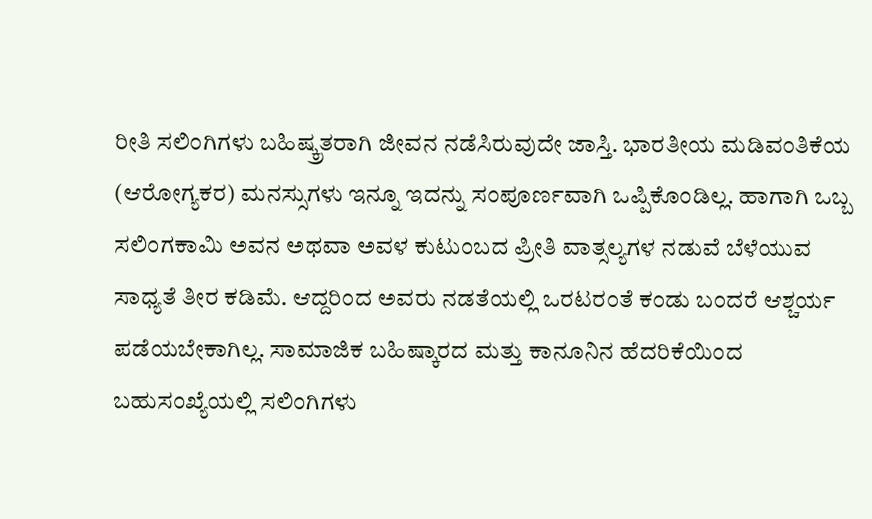ರೀತಿ ಸಲಿಂಗಿಗಳು ಬಹಿಷ್ಕ್ರತರಾಗಿ ಜೀವನ ನಡೆಸಿರುವುದೇ ಜಾಸ್ತಿ. ಭಾರತೀಯ ಮಡಿವಂತಿಕೆಯ (ಆರೋಗ್ಯಕರ) ಮನಸ್ಸುಗಳು ಇನ್ನೂ ಇದನ್ನು ಸಂಪೂರ್ಣವಾಗಿ ಒಪ್ಪಿಕೊಂಡಿಲ್ಲ. ಹಾಗಾಗಿ ಒಬ್ಬ ಸಲಿಂಗಕಾಮಿ ಅವನ ಅಥವಾ ಅವಳ ಕುಟುಂಬದ ಪ್ರೀತಿ ವಾತ್ಸಲ್ಯಗಳ ನಡುವೆ ಬೆಳೆಯುವ ಸಾಧ್ಯತೆ ತೀರ ಕಡಿಮೆ. ಆದ್ದರಿಂದ ಅವರು ನಡತೆಯಲ್ಲಿ ಒರಟರಂತೆ ಕಂಡು ಬಂದರೆ ಆಶ್ಚರ್ಯ ಪಡೆಯಬೇಕಾಗಿಲ್ಲ. ಸಾಮಾಜಿಕ ಬಹಿಷ್ಕಾರದ ಮತ್ತು ಕಾನೂನಿನ ಹೆದರಿಕೆಯಿಂದ ಬಹುಸಂಖ್ಯೆಯಲ್ಲಿ ಸಲಿಂಗಿಗಳು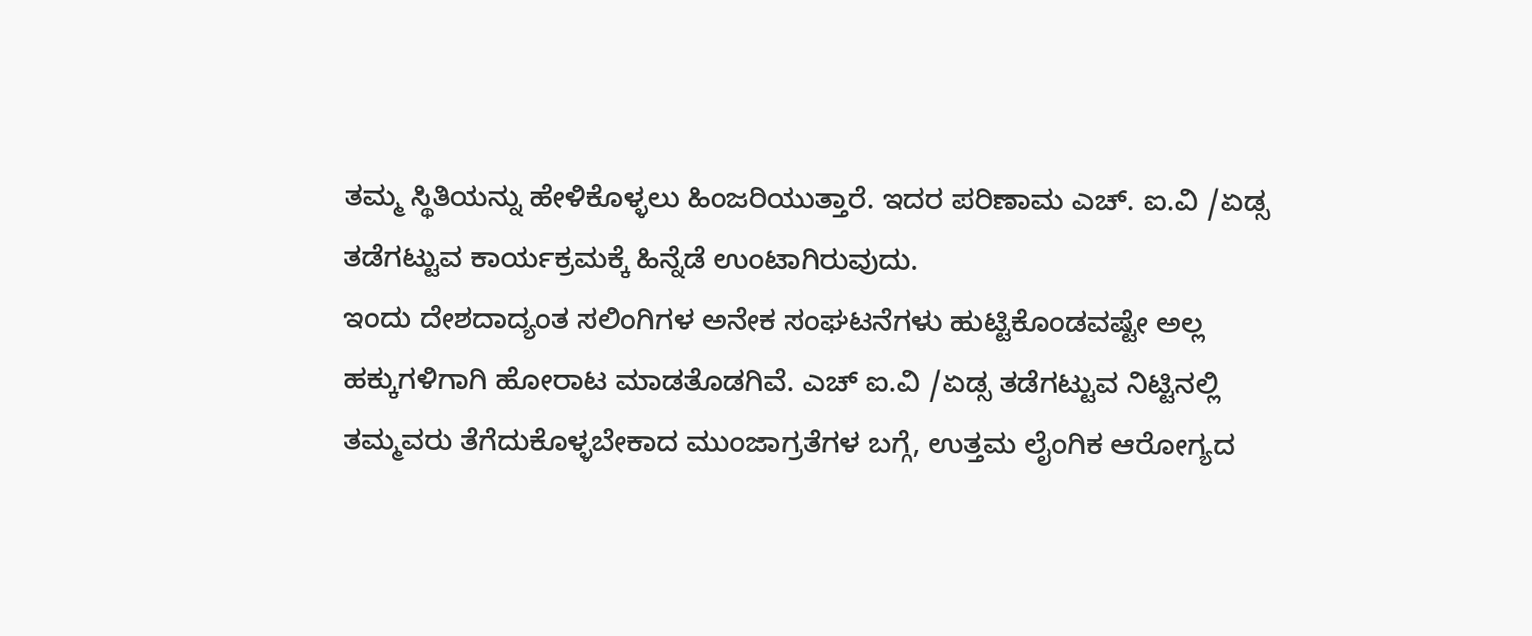ತಮ್ಮ ಸ್ಥಿತಿಯನ್ನು ಹೇಳಿಕೊಳ್ಳಲು ಹಿಂಜರಿಯುತ್ತಾರೆ. ಇದರ ಪರಿಣಾಮ ಎಚ್. ಐ.ವಿ /ಏಡ್ಸ ತಡೆಗಟ್ಟುವ ಕಾರ್ಯಕ್ರಮಕ್ಕೆ ಹಿನ್ನೆಡೆ ಉಂಟಾಗಿರುವುದು.
ಇಂದು ದೇಶದಾದ್ಯಂತ ಸಲಿಂಗಿಗಳ ಅನೇಕ ಸಂಘಟನೆಗಳು ಹುಟ್ಟಿಕೊಂಡವಷ್ಟೇ ಅಲ್ಲ ಹಕ್ಕುಗಳಿಗಾಗಿ ಹೋರಾಟ ಮಾಡತೊಡಗಿವೆ. ಎಚ್ ಐ.ವಿ /ಏಡ್ಸ ತಡೆಗಟ್ಟುವ ನಿಟ್ಟಿನಲ್ಲಿ ತಮ್ಮವರು ತೆಗೆದುಕೊಳ್ಳಬೇಕಾದ ಮುಂಜಾಗ್ರತೆಗಳ ಬಗ್ಗೆ, ಉತ್ತಮ ಲೈಂಗಿಕ ಆರೋಗ್ಯದ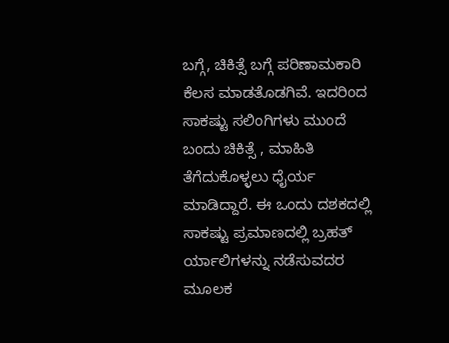ಬಗ್ಗೆ, ಚಿಕಿತ್ಸೆ ಬಗ್ಗೆ ಪರಿಣಾಮಕಾರಿ ಕೆಲಸ ಮಾಡತೊಡಗಿವೆ. ಇದರಿಂದ ಸಾಕಷ್ಟು ಸಲಿಂಗಿಗಳು ಮುಂದೆ ಬಂದು ಚಿಕಿತ್ಸೆ , ಮಾಹಿತಿ ತೆಗೆದುಕೊಳ್ಳಲು ಧೈರ್ಯ ಮಾಡಿದ್ದಾರೆ. ಈ ಒಂದು ದಶಕದಲ್ಲಿ ಸಾಕಷ್ಟು ಪ್ರಮಾಣದಲ್ಲಿ ಬ್ರಹತ್ ರ್ಯಾಲಿಗಳನ್ನು ನಡೆಸುವದರ ಮೂಲಕ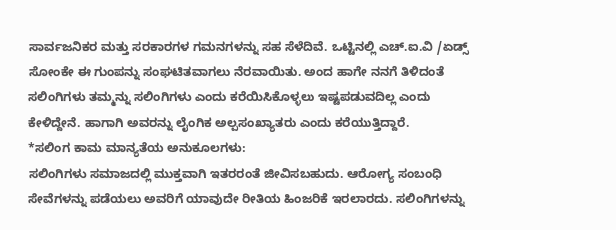ಸಾರ್ವಜನಿಕರ ಮತ್ತು ಸರಕಾರಗಳ ಗಮನಗಳನ್ನು ಸಹ ಸೆಳೆದಿವೆ. ಒಟ್ಟಿನಲ್ಲಿ ಎಚ್.ಐ.ವಿ /ಏಡ್ಸ್ ಸೋಂಕೇ ಈ ಗುಂಪನ್ನು ಸಂಘಟಿತವಾಗಲು ನೆರವಾಯಿತು. ಅಂದ ಹಾಗೇ ನನಗೆ ತಿಳಿದಂತೆ ಸಲಿಂಗಿಗಳು ತಮ್ಮನ್ನು ಸಲಿಂಗಿಗಳು ಎಂದು ಕರೆಯಿಸಿಕೊಳ್ಳಲು ಇಷ್ಟಪಡುವದಿಲ್ಲ ಎಂದು ಕೇಳಿದ್ದೇನೆ. ಹಾಗಾಗಿ ಅವರನ್ನು ಲೈಂಗಿಕ ಅಲ್ಪಸಂಖ್ಯಾತರು ಎಂದು ಕರೆಯುತ್ತಿದ್ದಾರೆ.
*ಸಲಿಂಗ ಕಾಮ ಮಾನ್ಯತೆಯ ಅನುಕೂಲಗಳು:
ಸಲಿಂಗಿಗಳು ಸಮಾಜದಲ್ಲಿ ಮುಕ್ತವಾಗಿ ಇತರರಂತೆ ಜೀವಿಸಬಹುದು. ಆರೋಗ್ಯ ಸಂಬಂಧಿ ಸೇವೆಗಳನ್ನು ಪಡೆಯಲು ಅವರಿಗೆ ಯಾವುದೇ ರೀತಿಯ ಹಿಂಜರಿಕೆ ಇರಲಾರದು. ಸಲಿಂಗಿಗಳನ್ನು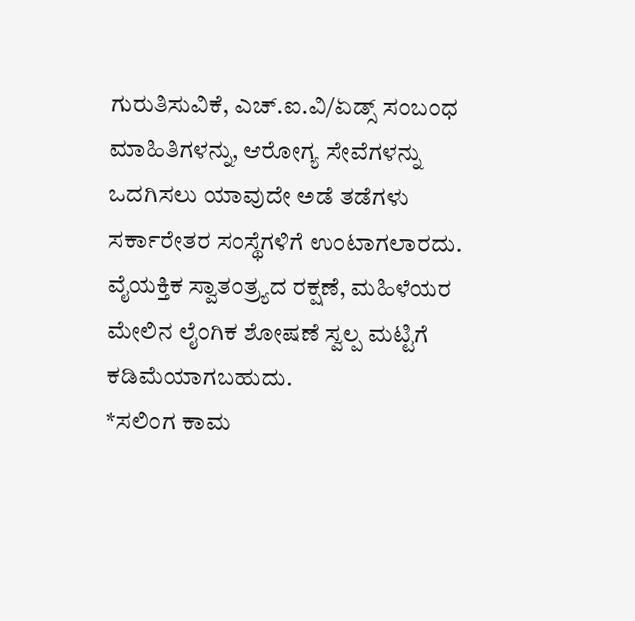ಗುರುತಿಸುವಿಕೆ, ಎಚ್.ಐ.ವಿ/ಏಡ್ಸ್ ಸಂಬಂಧ ಮಾಹಿತಿಗಳನ್ನು, ಆರೋಗ್ಯ ಸೇವೆಗಳನ್ನು ಒದಗಿಸಲು ಯಾವುದೇ ಅಡೆ ತಡೆಗಳು ಸರ್ಕಾರೇತರ ಸಂಸ್ಥೆಗಳಿಗೆ ಉಂಟಾಗಲಾರದು. ವೈಯಕ್ತಿಕ ಸ್ವಾತಂತ್ರ್ಯದ ರಕ್ಷಣೆ, ಮಹಿಳೆಯರ ಮೇಲಿನ ಲೈಂಗಿಕ ಶೋಷಣೆ ಸ್ವಲ್ಪ ಮಟ್ಟಿಗೆ ಕಡಿಮೆಯಾಗಬಹುದು.
*ಸಲಿಂಗ ಕಾಮ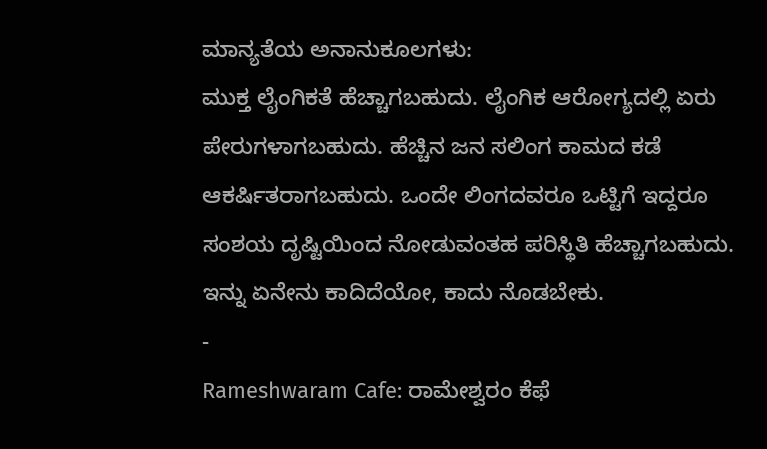ಮಾನ್ಯತೆಯ ಅನಾನುಕೂಲಗಳು:
ಮುಕ್ತ ಲೈಂಗಿಕತೆ ಹೆಚ್ಚಾಗಬಹುದು. ಲೈಂಗಿಕ ಆರೋಗ್ಯದಲ್ಲಿ ಏರು ಪೇರುಗಳಾಗಬಹುದು. ಹೆಚ್ಚಿನ ಜನ ಸಲಿಂಗ ಕಾಮದ ಕಡೆ ಆಕರ್ಷಿತರಾಗಬಹುದು. ಒಂದೇ ಲಿಂಗದವರೂ ಒಟ್ಟಿಗೆ ಇದ್ದರೂ ಸಂಶಯ ದೃಷ್ಟಿಯಿಂದ ನೋಡುವಂತಹ ಪರಿಸ್ಥಿತಿ ಹೆಚ್ಚಾಗಬಹುದು. ಇನ್ನು ಏನೇನು ಕಾದಿದೆಯೋ, ಕಾದು ನೊಡಬೇಕು.
-
Rameshwaram Cafe: ರಾಮೇಶ್ವರಂ ಕೆಫೆ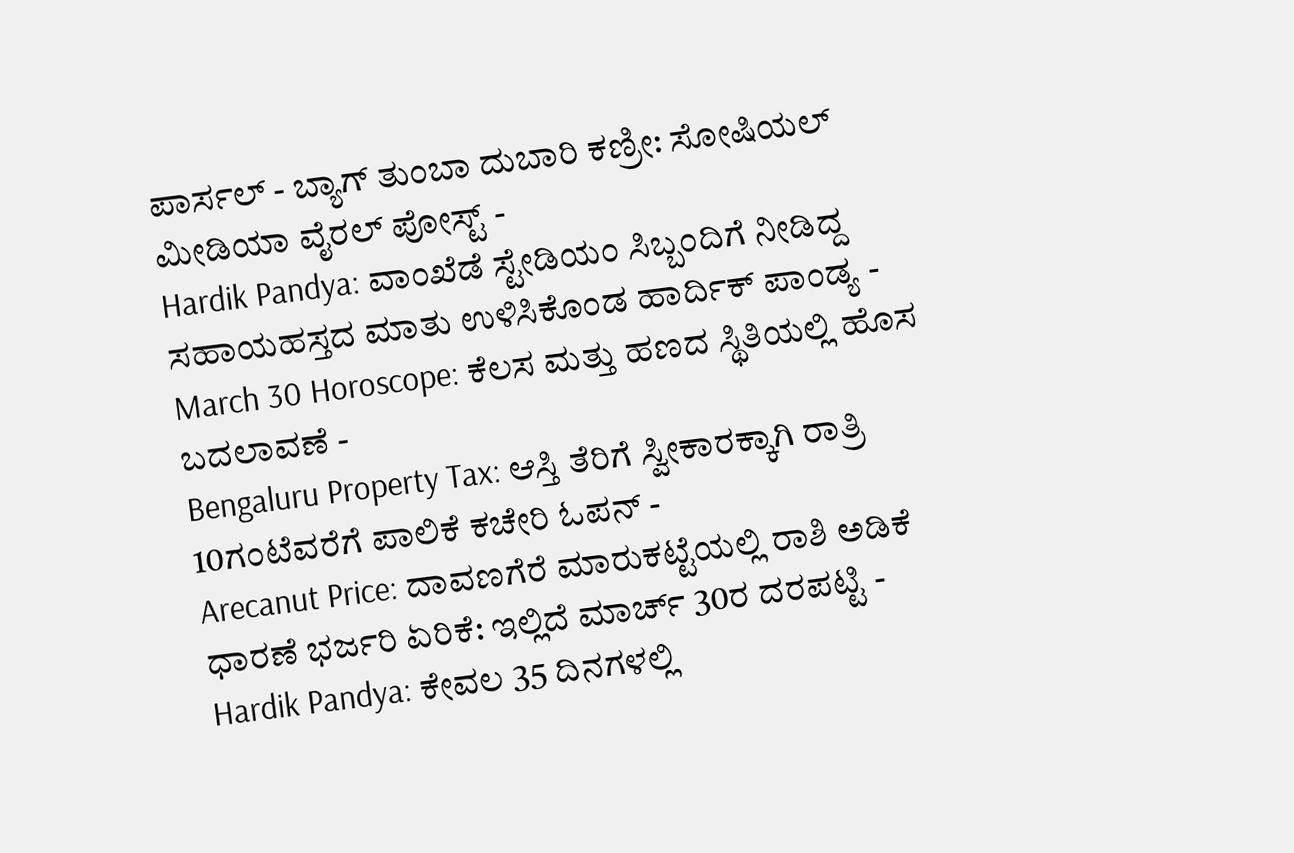ಪಾರ್ಸಲ್ - ಬ್ಯಾಗ್ ತುಂಬಾ ದುಬಾರಿ ಕಣ್ರೀ: ಸೋಷಿಯಲ್ ಮೀಡಿಯಾ ವೈರಲ್ ಪೋಸ್ಟ್ -
Hardik Pandya: ವಾಂಖೆಡೆ ಸ್ಟೇಡಿಯಂ ಸಿಬ್ಬಂದಿಗೆ ನೀಡಿದ್ದ ಸಹಾಯಹಸ್ತದ ಮಾತು ಉಳಿಸಿಕೊಂಡ ಹಾರ್ದಿಕ್ ಪಾಂಡ್ಯ -
March 30 Horoscope: ಕೆಲಸ ಮತ್ತು ಹಣದ ಸ್ಥಿತಿಯಲ್ಲಿ ಹೊಸ ಬದಲಾವಣೆ -
Bengaluru Property Tax: ಆಸ್ತಿ ತೆರಿಗೆ ಸ್ವೀಕಾರಕ್ಕಾಗಿ ರಾತ್ರಿ 10ಗಂಟೆವರೆಗೆ ಪಾಲಿಕೆ ಕಚೇರಿ ಓಪನ್ -
Arecanut Price: ದಾವಣಗೆರೆ ಮಾರುಕಟ್ಟೆಯಲ್ಲಿ ರಾಶಿ ಅಡಿಕೆ ಧಾರಣೆ ಭರ್ಜರಿ ಏರಿಕೆ: ಇಲ್ಲಿದೆ ಮಾರ್ಚ್ 30ರ ದರಪಟ್ಟಿ -
Hardik Pandya: ಕೇವಲ 35 ದಿನಗಳಲ್ಲಿ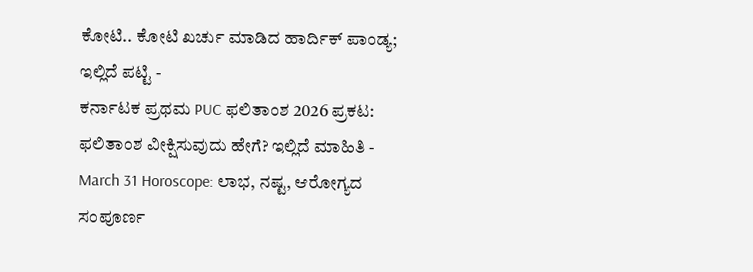ಕೋಟಿ.. ಕೋಟಿ ಖರ್ಚು ಮಾಡಿದ ಹಾರ್ದಿಕ್ ಪಾಂಡ್ಯ; ಇಲ್ಲಿದೆ ಪಟ್ಟಿ -
ಕರ್ನಾಟಕ ಪ್ರಥಮ PUC ಫಲಿತಾಂಶ 2026 ಪ್ರಕಟ: ಫಲಿತಾಂಶ ವೀಕ್ಷಿಸುವುದು ಹೇಗೆ? ಇಲ್ಲಿದೆ ಮಾಹಿತಿ -
March 31 Horoscope: ಲಾಭ, ನಷ್ಟ, ಆರೋಗ್ಯದ ಸಂಪೂರ್ಣ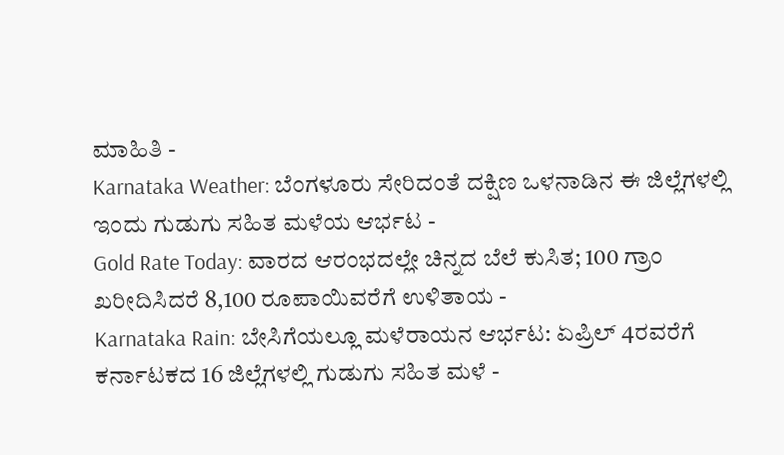ಮಾಹಿತಿ -
Karnataka Weather: ಬೆಂಗಳೂರು ಸೇರಿದಂತೆ ದಕ್ಷಿಣ ಒಳನಾಡಿನ ಈ ಜಿಲ್ಲೆಗಳಲ್ಲಿ ಇಂದು ಗುಡುಗು ಸಹಿತ ಮಳೆಯ ಆರ್ಭಟ -
Gold Rate Today: ವಾರದ ಆರಂಭದಲ್ಲೇ ಚಿನ್ನದ ಬೆಲೆ ಕುಸಿತ; 100 ಗ್ರಾಂ ಖರೀದಿಸಿದರೆ 8,100 ರೂಪಾಯಿವರೆಗೆ ಉಳಿತಾಯ -
Karnataka Rain: ಬೇಸಿಗೆಯಲ್ಲೂ ಮಳೆರಾಯನ ಆರ್ಭಟ: ಏಪ್ರಿಲ್ 4ರವರೆಗೆ ಕರ್ನಾಟಕದ 16 ಜಿಲ್ಲೆಗಳಲ್ಲಿ ಗುಡುಗು ಸಹಿತ ಮಳೆ -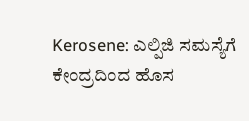Kerosene: ಎಲ್ಪಿಜಿ ಸಮಸ್ಯೆಗೆ ಕೇಂದ್ರದಿಂದ ಹೊಸ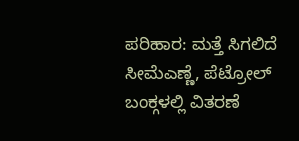ಪರಿಹಾರ: ಮತ್ತೆ ಸಿಗಲಿದೆ ಸೀಮೆಎಣ್ಣೆ, ಪೆಟ್ರೋಲ್ ಬಂಕ್ಗಳಲ್ಲಿ ವಿತರಣೆ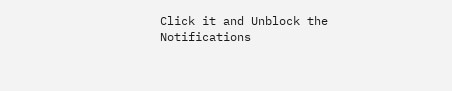Click it and Unblock the Notifications